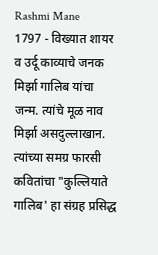Rashmi Mane
1797 - विख्यात शायर व उर्दू काव्याचे जनक मिर्झा गालिब यांचा जन्म. त्यांचे मूळ नाव मिर्झा असदुल्लाखान. त्यांच्या समग्र फारसी कवितांचा "कुल्लियाते गालिब' हा संग्रह प्रसिद्ध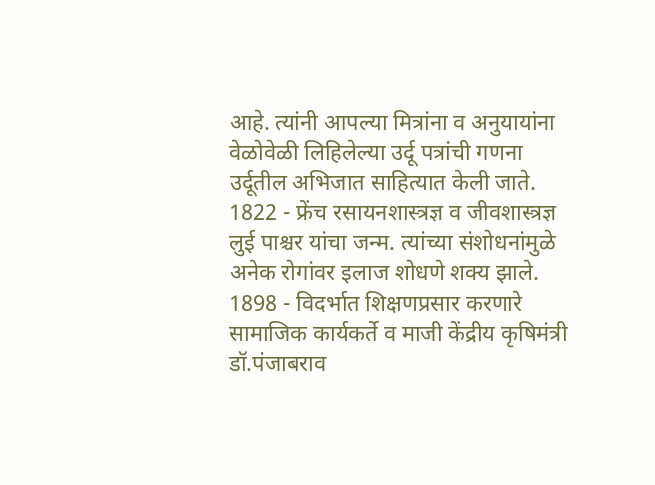आहे. त्यांनी आपल्या मित्रांना व अनुयायांना वेळोवेळी लिहिलेल्या उर्दू पत्रांची गणना उर्दूतील अभिजात साहित्यात केली जाते.
1822 - फ्रेंच रसायनशास्त्रज्ञ व जीवशास्त्रज्ञ लुई पाश्चर यांचा जन्म. त्यांच्या संशोधनांमुळे अनेक रोगांवर इलाज शोधणे शक्य झाले.
1898 - विदर्भात शिक्षणप्रसार करणारे सामाजिक कार्यकर्ते व माजी केंद्रीय कृषिमंत्री डॉ.पंजाबराव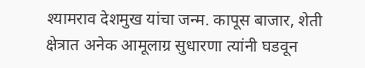श्यामराव देशमुख यांचा जन्म. कापूस बाजार, शेती क्षेत्रात अनेक आमूलाग्र सुधारणा त्यांनी घडवून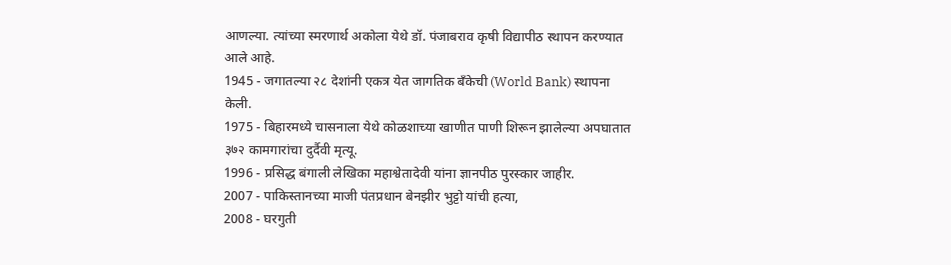आणल्या. त्यांच्या स्मरणार्थ अकोला येथे डॉ. पंजाबराव कृषी विद्यापीठ स्थापन करण्यात आले आहे.
1945 - जगातल्या २८ देशांनी एकत्र येत जागतिक बँकेची (World Bank) स्थापना केली.
1975 - बिहारमध्ये चासनाला येथे कोळशाच्या खाणीत पाणी शिरून झालेल्या अपघातात ३७२ कामगारांचा दुर्दैवी मृत्यू.
1996 - प्रसिद्ध बंगाली लेखिका महाश्वेतादेवी यांना ज्ञानपीठ पुरस्कार जाहीर.
2007 - पाकिस्तानच्या माजी पंतप्रधान बेनझीर भुट्टो यांची हत्या,
2008 - घरगुती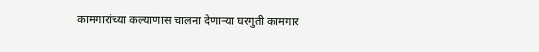कामगारांच्या कल्याणास चालना देणाऱ्या घरगुती कामगार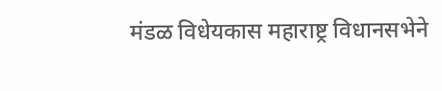मंडळ विधेयकास महाराष्ट्र विधानसभेने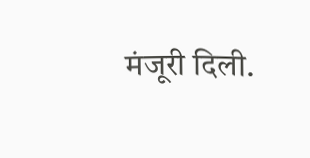मंजूरी दिली.